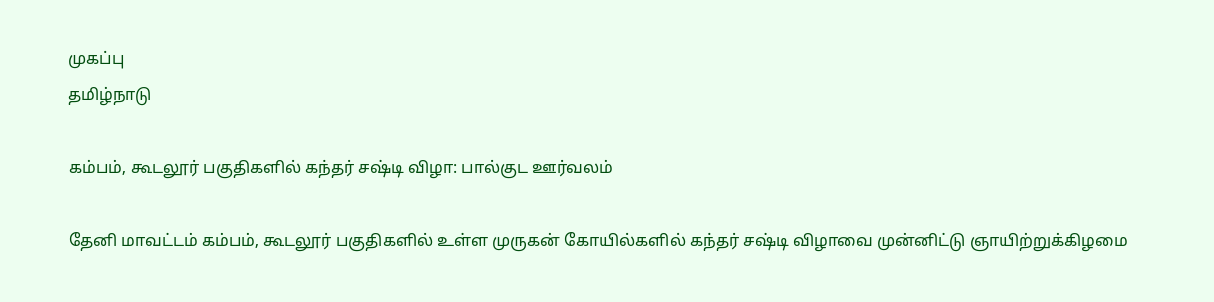முகப்பு
தமிழ்நாடு

கம்பம், கூடலூர் பகுதிகளில் கந்தர் சஷ்டி விழா: பால்குட ஊர்வலம்

தேனி மாவட்டம் கம்பம், கூடலூர் பகுதிகளில் உள்ள முருகன் கோயில்களில் கந்தர் சஷ்டி விழாவை முன்னிட்டு ஞாயிற்றுக்கிழமை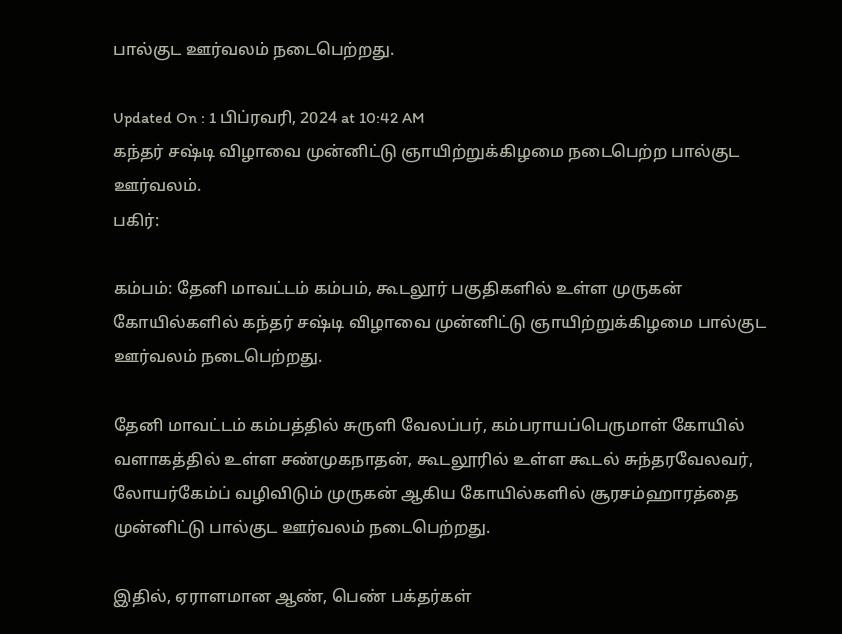பால்குட ஊர்வலம் நடைபெற்றது.

Updated On : 1 பிப்ரவரி, 2024 at 10:42 AM
கந்தர் சஷ்டி விழாவை முன்னிட்டு ஞாயிற்றுக்கிழமை நடைபெற்ற பால்குட ஊர்வலம்.
பகிர்:

கம்பம்: தேனி மாவட்டம் கம்பம், கூடலூர் பகுதிகளில் உள்ள முருகன் கோயில்களில் கந்தர் சஷ்டி விழாவை முன்னிட்டு ஞாயிற்றுக்கிழமை பால்குட ஊர்வலம் நடைபெற்றது.

தேனி மாவட்டம் கம்பத்தில் சுருளி வேலப்பர், கம்பராயப்பெருமாள் கோயில் வளாகத்தில் உள்ள சண்முகநாதன், கூடலூரில் உள்ள கூடல் சுந்தரவேலவர், லோயர்கேம்ப் வழிவிடும் முருகன் ஆகிய கோயில்களில் சூரசம்ஹாரத்தை முன்னிட்டு பால்குட ஊர்வலம் நடைபெற்றது.

இதில், ஏராளமான ஆண், பெண் பக்தர்கள்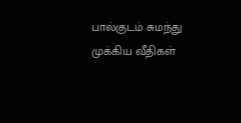பால்குடம் சுமந்து முக்கிய வீதிகள்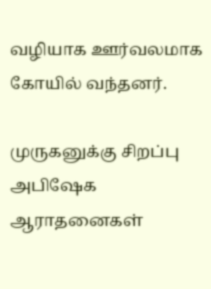வழியாக ஊர்வலமாக கோயில் வந்தனர்.

முருகனுக்கு சிறப்பு அபிஷேக ஆராதனைகள்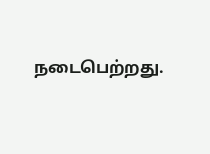நடைபெற்றது.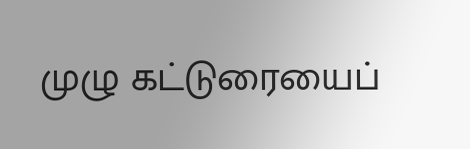முழு கட்டுரையைப்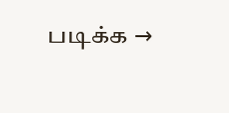படிக்க →